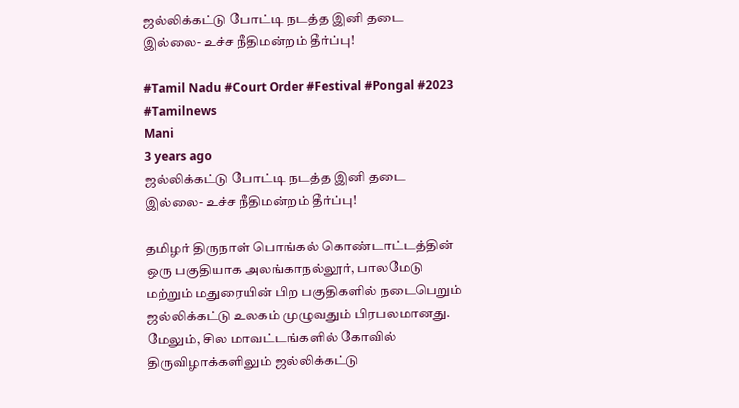ஜல்லிக்கட்டு போட்டி நடத்த இனி தடை இல்லை- உச்ச நீதிமன்றம் தீர்ப்பு!

#Tamil Nadu #Court Order #Festival #Pongal #2023 #Tamilnews
Mani
3 years ago
ஜல்லிக்கட்டு போட்டி நடத்த இனி தடை இல்லை- உச்ச நீதிமன்றம் தீர்ப்பு!

தமிழர் திருநாள் பொங்கல் கொண்டாட்டத்தின் ஒரு பகுதியாக அலங்காநல்லூர், பாலமேடு மற்றும் மதுரையின் பிற பகுதிகளில் நடைபெறும் ஜல்லிக்கட்டு உலகம் முழுவதும் பிரபலமானது. மேலும், சில மாவட்டங்களில் கோவில் திருவிழாக்களிலும் ஜல்லிக்கட்டு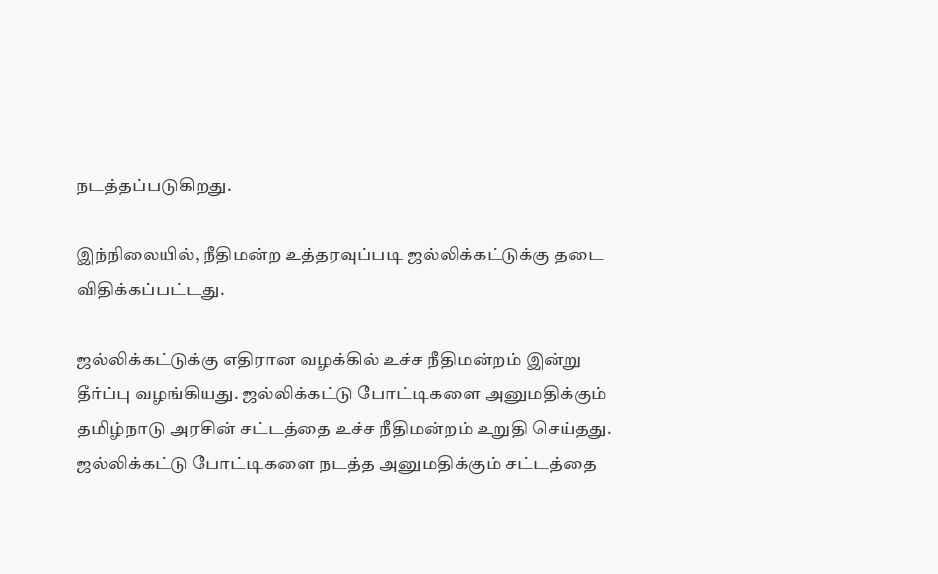நடத்தப்படுகிறது.

இந்நிலையில், நீதிமன்ற உத்தரவுப்படி ஜல்லிக்கட்டுக்கு தடை விதிக்கப்பட்டது.

ஜல்லிக்கட்டுக்கு எதிரான வழக்கில் உச்ச நீதிமன்றம் இன்று தீர்ப்பு வழங்கியது. ஜல்லிக்கட்டு போட்டிகளை அனுமதிக்கும் தமிழ்நாடு அரசின் சட்டத்தை உச்ச நீதிமன்றம் உறுதி செய்தது. ஜல்லிக்கட்டு போட்டிகளை நடத்த அனுமதிக்கும் சட்டத்தை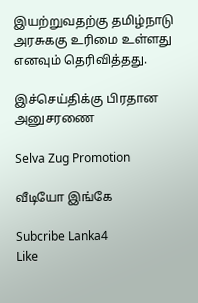இயற்றுவதற்கு தமிழ்நாடு அரசுககு உரிமை உள்ளது எனவும் தெரிவித்தது.

இச்செய்திக்கு பிரதான அனுசரணை

Selva Zug Promotion

வீடியோ இங்கே

Subcribe Lanka4
Like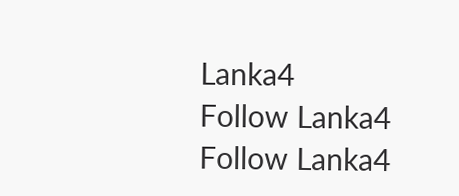Lanka4
Follow Lanka4
Follow Lanka4